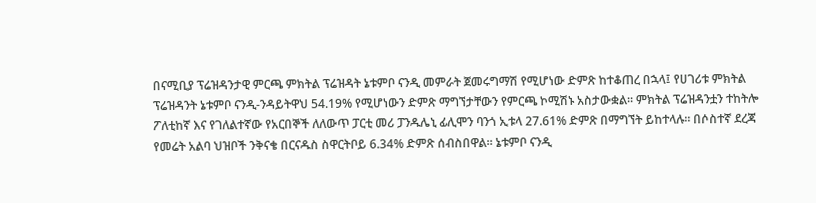በናሚቢያ ፕሬዝዳንታዊ ምርጫ ምክትል ፕሬዝዳት ኔቱምቦ ናንዲ መምራት ጀመሩግማሽ የሚሆነው ድምጽ ከተቆጠረ በኋላ፤ የሀገሪቱ ምክትል ፕሬዝዳንት ኔቱምቦ ናንዲ-ንዳይትዋህ 54.19% የሚሆነውን ድምጽ ማግኘታቸውን የምርጫ ኮሚሽኑ አስታውቋል። ምክትል ፕሬዝዳንቷን ተከትሎ ፖለቲከኛ እና የገለልተኛው የአርበኞች ለለውጥ ፓርቲ መሪ ፓንዱሌኒ ፊሊሞን ባንጎ ኢቱላ 27.61% ድምጽ በማግኘት ይከተላሉ። በሶስተኛ ደረጃ የመሬት አልባ ህዝቦች ንቅናቄ በርናዱስ ስዋርትቦይ 6.34% ድምጽ ሰብስበዋል። ኔቱምቦ ናንዲ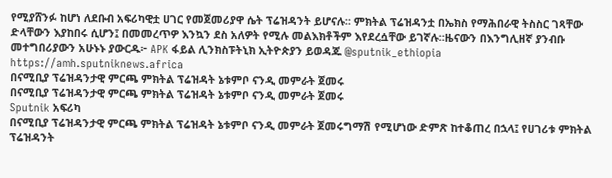የሚያሸንፉ ከሆነ ለደቡብ አፍሪካዊቷ ሀገር የመጀመሪያዋ ሴት ፕሬዝዳንት ይሆናሉ። ምክትል ፕሬዝዳንቷ በኤክስ የማሕበራዊ ትስስር ገጻቸው ድላቸውን እያከበሩ ሲሆን፤ በመመረጥዎ እንኳን ደስ አለዎት የሚሉ መልእክቶችም እየደረሷቸው ይገኛሉ።ዜናውን በእንግሊዘኛ ያንብቡ መተግበሪያውን አሁኑኑ ያውርዱ፦ APK ፋይል ሊንክስፑትኒክ ኢትዮጵያን ይወዳጁ @sputnik_ethiopia
https://amh.sputniknews.africa
በናሚቢያ ፕሬዝዳንታዊ ምርጫ ምክትል ፕሬዝዳት ኔቱምቦ ናንዲ መምራት ጀመሩ
በናሚቢያ ፕሬዝዳንታዊ ምርጫ ምክትል ፕሬዝዳት ኔቱምቦ ናንዲ መምራት ጀመሩ
Sputnik አፍሪካ
በናሚቢያ ፕሬዝዳንታዊ ምርጫ ምክትል ፕሬዝዳት ኔቱምቦ ናንዲ መምራት ጀመሩግማሽ የሚሆነው ድምጽ ከተቆጠረ በኋላ፤ የሀገሪቱ ምክትል ፕሬዝዳንት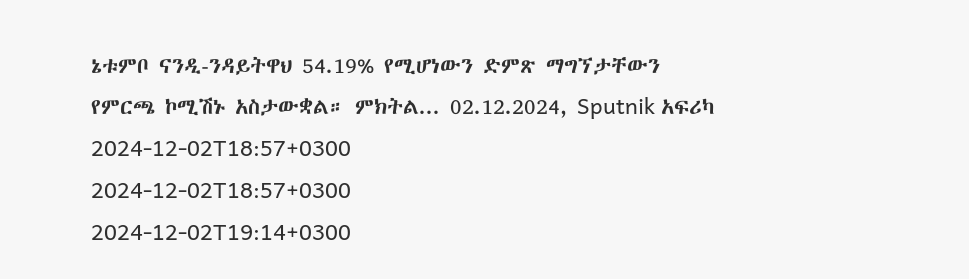ኔቱምቦ ናንዲ-ንዳይትዋህ 54.19% የሚሆነውን ድምጽ ማግኘታቸውን የምርጫ ኮሚሽኑ አስታውቋል። ምክትል... 02.12.2024, Sputnik አፍሪካ
2024-12-02T18:57+0300
2024-12-02T18:57+0300
2024-12-02T19:14+0300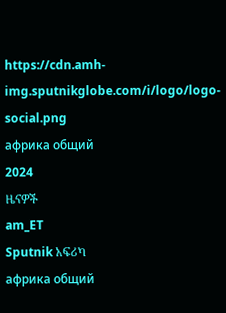https://cdn.amh-img.sputnikglobe.com/i/logo/logo-social.png
африка общий
2024
ዜናዎች
am_ET
Sputnik አፍሪካ
африка общий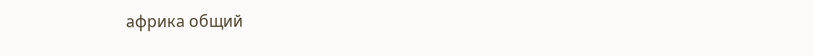африка общий